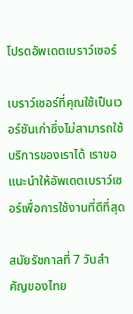โปรดอัพเดตเบราว์เซอร์

เบราว์เซอร์ที่คุณใช้เป็นเวอร์ชันเก่าซึ่งไม่สามารถใช้บริการของเราได้ เราขอแนะนำให้อัพเดตเบราว์เซอร์เพื่อการใช้งานที่ดีที่สุด

สมัยรัชกาลที่ 7 วันสำคัญของไทย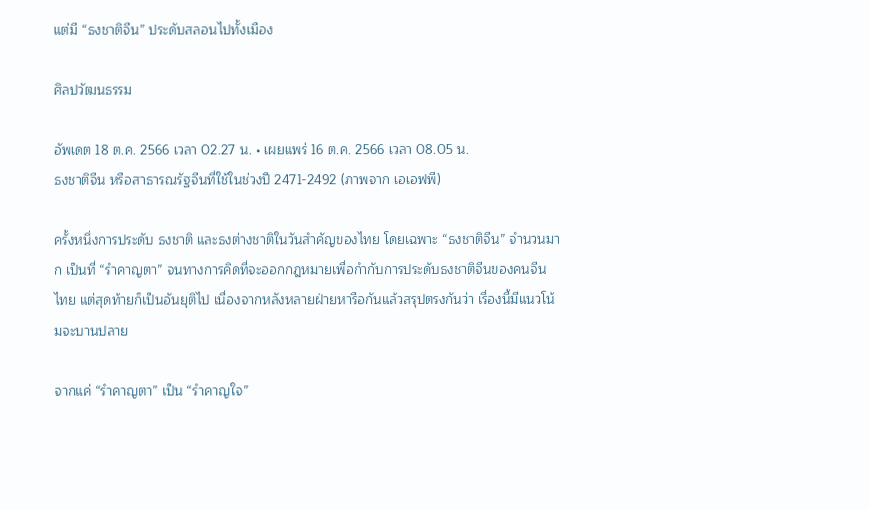แต่มี “ธงชาติจีน” ประดับสลอนไปทั้งเมือง

ศิลปวัฒนธรรม

อัพเดต 18 ต.ค. 2566 เวลา 02.27 น. • เผยแพร่ 16 ต.ค. 2566 เวลา 08.05 น.
ธงชาติจีน หรือสาธารณรัฐจีนที่ใช้ในช่วงปี 2471-2492 (ภาพจาก เอเอฟพี)

ครั้งหนึ่งการประดับ ธงชาติ และธงต่างชาติในวันสำคัญของไทย โดยเฉพาะ “ธงชาติจีน” จำนวนมาก เป็นที่ “รำคาญตา” จนทางการคิดที่จะออกกฎหมายเพื่อกำกับการประดับธงชาติจีนของคนจีนไทย แต่สุดท้ายก็เป็นอันยุติไป เนื่องจากหลังหลายฝ่ายหารือกันแล้วสรุปตรงกันว่า เรื่องนี้มีแนวโน้มจะบานปลาย

จากแค่ “รำคาญตา” เป็น “รำคาญใจ”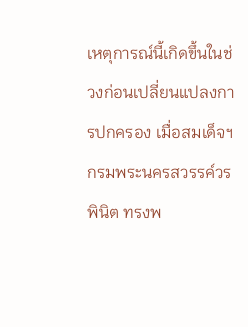เหตุการณ์นี้เกิดขึ้นในช่วงก่อนเปลี่ยนแปลงการปกครอง เมื่อสมเด็จฯ กรมพระนครสวรรค์วรพินิต ทรงพ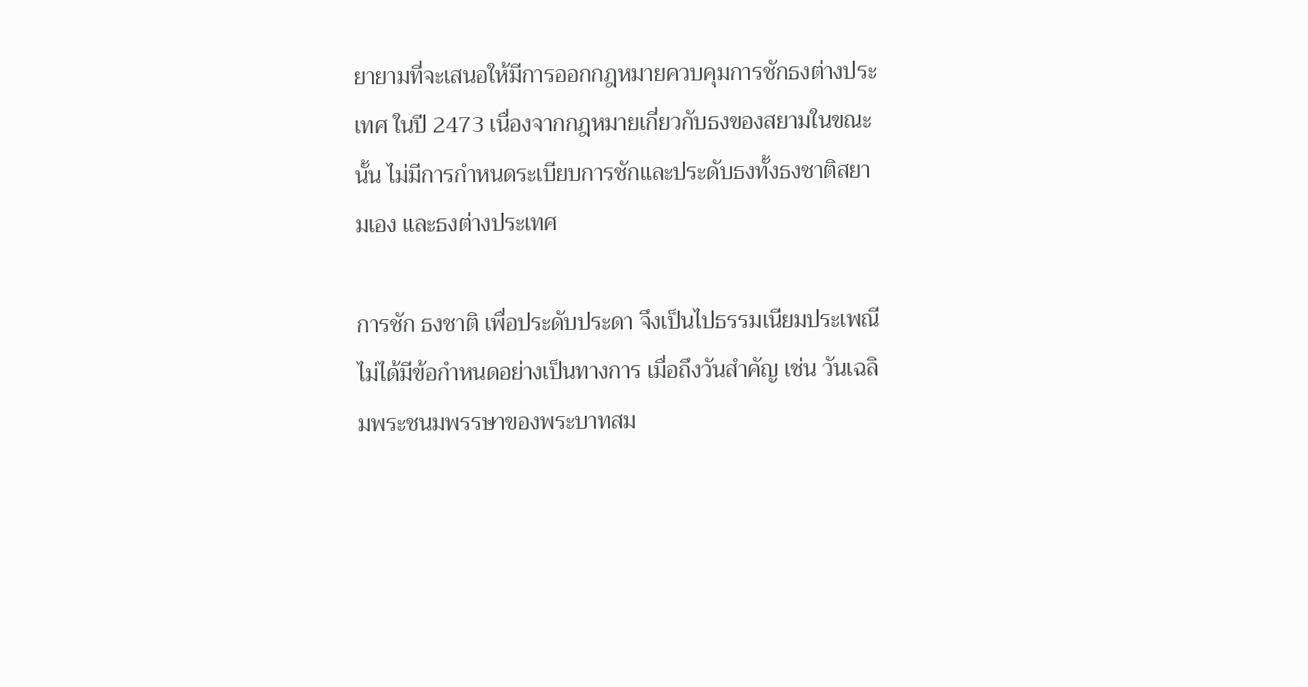ยายามที่จะเสนอให้มีการออกกฎหมายควบคุมการชักธงต่างประเทศ ในปี 2473 เนื่องจากกฎหมายเกี่ยวกับธงของสยามในขณะนั้น ไม่มีการกําหนดระเบียบการชักและประดับธงทั้งธงชาติสยามเอง และธงต่างประเทศ

การชัก ธงชาติ เพื่อประดับประดา จึงเป็นไปธรรมเนียมประเพณี ไม่ได้มีข้อกำหนดอย่างเป็นทางการ เมื่อถึงวันสำคัญ เช่น วันเฉลิมพระชนมพรรษาของพระบาทสม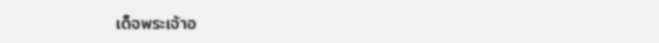เด็จพระเจ้าอ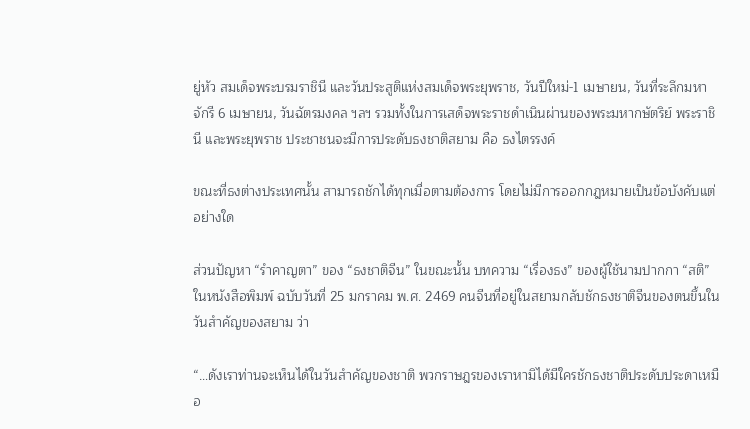ยู่หัว สมเด็จพระบรมราชินี และวันประสูติแห่งสมเด็จพระยุพราช, วันปีใหม่-1 เมษายน, วันที่ระลึกมหาจักรี 6 เมษายน, วันฉัตรมงคล ฯลฯ รวมทั้งในการเสด็จพระราชดำเนินผ่านของพระมหากษัตริย์ พระราชินี และพระยุพราช ประชาชนจะมีการประดับธงชาติสยาม คือ ธงไตรรงค์

ขณะที่ธงต่างประเทศนั้น สามารถชักได้ทุกเมื่อตามต้องการ โดยไม่มีการออกกฎหมายเป็นข้อบังคับแต่อย่างใด

ส่วนปัญหา “รำคาญตา” ของ “ธงชาติจีน” ในขณะนั้น บทความ “เรื่องธง” ของผู้ใช้นามปากกา “สติ” ในหนังสือพิมพ์ ฉบับวันที่ 25 มกราคม พ.ศ. 2469 คนจีนที่อยู่ในสยามกลับชักธงชาติจีนของตนขึ้นในวันสำคัญของสยาม ว่า

“…ดังเราท่านจะเห็นได้ในวันสำคัญของชาติ พวกราษฎรของเราหามิได้มีใครชักธงชาติประดับประดาเหมือ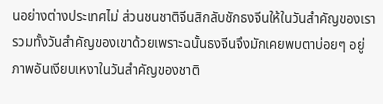นอย่างต่างประเทศไม่ ส่วนชนชาติจีนสิกลับชักธงจีนให้ในวันสำคัญของเรา รวมทั้งวันสำคัญของเขาด้วยเพราะฉนั้นธงจีนจึงมักเคยพบตาบ่อยๆ อยู่ ภาพอันเงียบเหงาในวันสำคัญของชาติ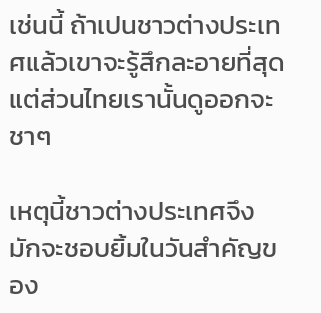เช่นนี้ ถ้าเปนชาวต่างประเทศแล้วเขาจะรู้สึกละอายที่สุด แต่ส่วนไทยเรานั้นดูออกจะชาๆ

เหตุนี้ชาวต่างประเทศจึงมักจะชอบยิ้มในวันสำคัญของ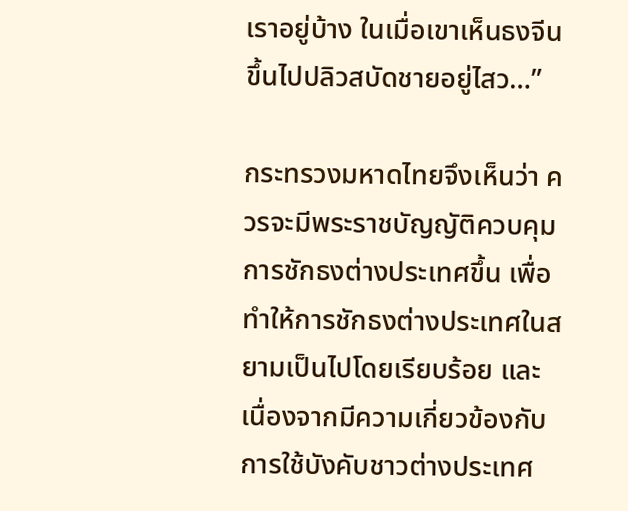เราอยู่บ้าง ในเมื่อเขาเห็นธงจีนขึ้นไปปลิวสบัดชายอยู่ไสว…”

กระทรวงมหาดไทยจึงเห็นว่า ควรจะมีพระราชบัญญัติควบคุมการชักธงต่างประเทศขึ้น เพื่อทำให้การชักธงต่างประเทศในสยามเป็นไปโดยเรียบร้อย และเนื่องจากมีความเกี่ยวข้องกับการใช้บังคับชาวต่างประเทศ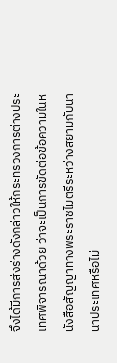จึงได้มีการส่งร่างดังกล่าวให้กระทรวงการต่างประเทศพิจารณาด้วย ว่าจะเป็นการขัดต่อข้อความในหนังสือสัญญาทางพระราชไมตรีระหว่างสยามกับนานาประเทศหรือไม่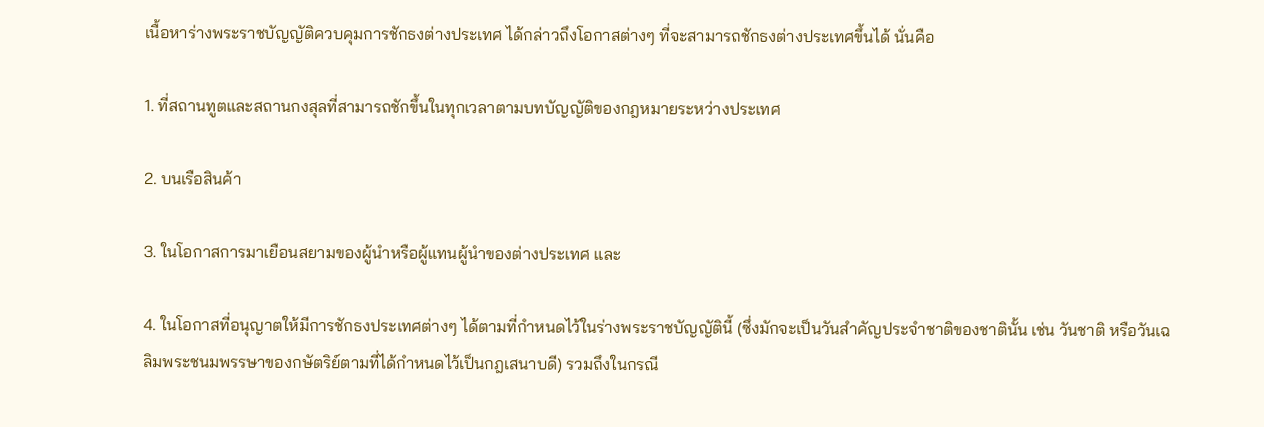เนื้อหาร่างพระราชบัญญัติควบคุมการชักธงต่างประเทศ ได้กล่าวถึงโอกาสต่างๆ ที่จะสามารถชักธงต่างประเทศขึ้นได้ นั่นคือ

1. ที่สถานทูตและสถานกงสุลที่สามารถชักขึ้นในทุกเวลาตามบทบัญญัติของกฎหมายระหว่างประเทศ

2. บนเรือสินค้า

3. ในโอกาสการมาเยือนสยามของผู้นำหรือผู้แทนผู้นำของต่างประเทศ และ

4. ในโอกาสที่อนุญาตให้มีการชักธงประเทศต่างๆ ได้ตามที่กำหนดไว้ในร่างพระราชบัญญัตินี้ (ซึ่งมักจะเป็นวันสำคัญประจำชาติของชาตินั้น เช่น วันชาติ หรือวันเฉลิมพระชนมพรรษาของกษัตริย์ตามที่ได้กำหนดไว้เป็นกฎเสนาบดี) รวมถึงในกรณี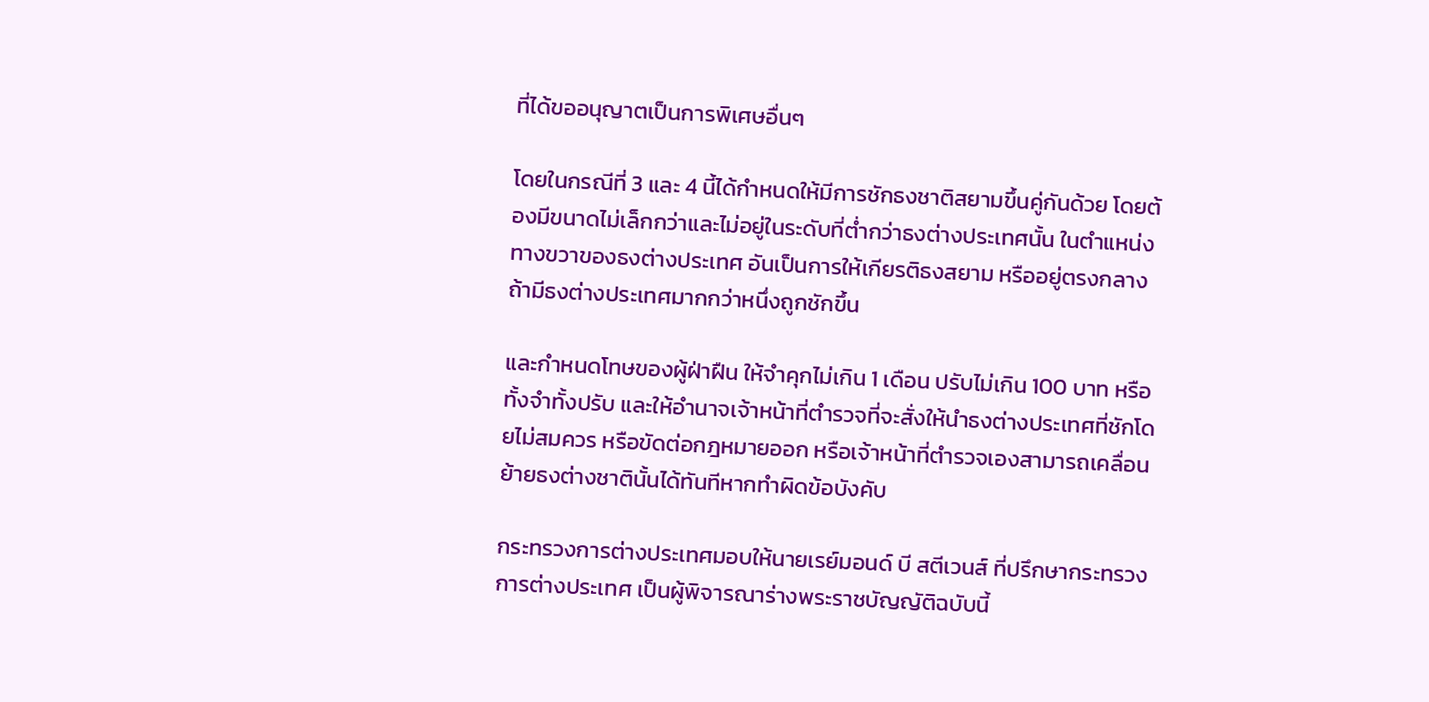ที่ได้ขออนุญาตเป็นการพิเศษอื่นๆ

โดยในกรณีที่ 3 และ 4 นี้ได้กำหนดให้มีการชักธงชาติสยามขึ้นคู่กันด้วย โดยต้องมีขนาดไม่เล็กกว่าและไม่อยู่ในระดับที่ต่ำกว่าธงต่างประเทศนั้น ในตำแหน่งทางขวาของธงต่างประเทศ อันเป็นการให้เกียรติธงสยาม หรืออยู่ตรงกลางถ้ามีธงต่างประเทศมากกว่าหนึ่งถูกชักขึ้น

และกำหนดโทษของผู้ฝ่าฝืน ให้จำคุกไม่เกิน 1 เดือน ปรับไม่เกิน 100 บาท หรือทั้งจำทั้งปรับ และให้อำนาจเจ้าหน้าที่ตำรวจที่จะสั่งให้นำธงต่างประเทศที่ชักโดยไม่สมควร หรือขัดต่อกฎหมายออก หรือเจ้าหน้าที่ตำรวจเองสามารถเคลื่อนย้ายธงต่างชาตินั้นได้ทันทีหากทำผิดข้อบังคับ

กระทรวงการต่างประเทศมอบให้นายเรย์มอนด์ บี สตีเวนส์ ที่ปรึกษากระทรวงการต่างประเทศ เป็นผู้พิจารณาร่างพระราชบัญญัติฉบับนี้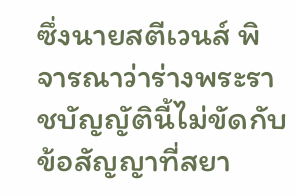ซึ่งนายสตีเวนส์ พิจารณาว่าร่างพระราชบัญญัตินี้ไม่ขัดกับข้อสัญญาที่สยา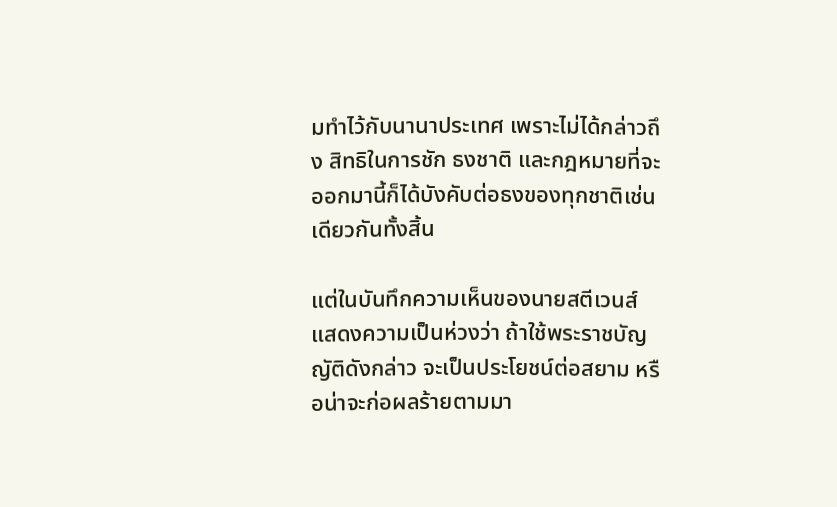มทำไว้กับนานาประเทศ เพราะไม่ได้กล่าวถึง สิทธิในการชัก ธงชาติ และกฎหมายที่จะออกมานี้ก็ได้บังคับต่อธงของทุกชาติเช่นเดียวกันทั้งสิ้น

แต่ในบันทึกความเห็นของนายสตีเวนส์ แสดงความเป็นห่วงว่า ถ้าใช้พระราชบัญญัติดังกล่าว จะเป็นประโยชน์ต่อสยาม หรือน่าจะก่อผลร้ายตามมา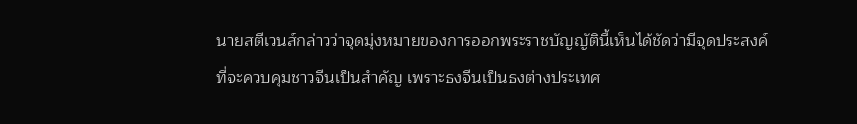นายสตีเวนส์กล่าวว่าจุดมุ่งหมายของการออกพระราชบัญญัตินี้เห็นได้ชัดว่ามีจุดประสงค์ที่จะควบคุมชาวจีนเป็นสำคัญ เพราะธงจีนเป็นธงต่างประเทศ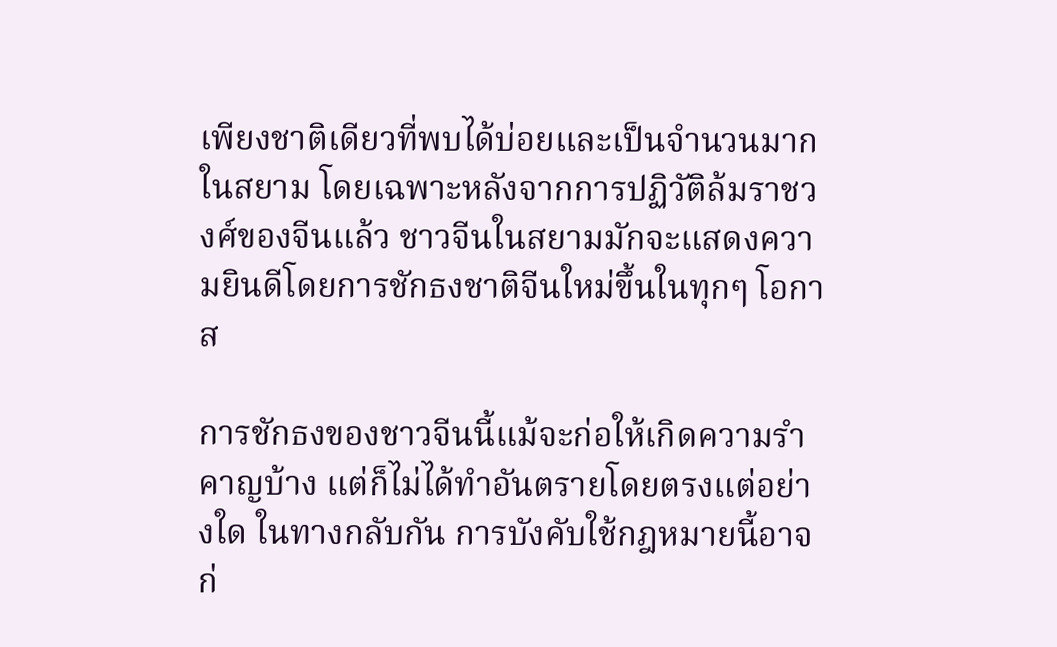เพียงชาติเดียวที่พบได้บ่อยและเป็นจำนวนมากในสยาม โดยเฉพาะหลังจากการปฏิวัติล้มราชวงศ์ของจีนแล้ว ชาวจีนในสยามมักจะแสดงความยินดีโดยการชักธงชาติจีนใหม่ขึ้นในทุกๆ โอกาส

การชักธงของชาวจีนนี้แม้จะก่อให้เกิดความรำคาญบ้าง แต่ก็ไม่ได้ทำอันตรายโดยตรงแต่อย่างใด ในทางกลับกัน การบังคับใช้กฎหมายนี้อาจก่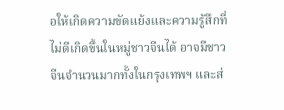อให้เกิดความขัดแย้งและความรู้สึกที่ไม่ดีเกิดขึ้นในหมู่ชาวจีนได้ อาจมีชาวจีนจำนวนมากทั้งในกรุงเทพฯ และส่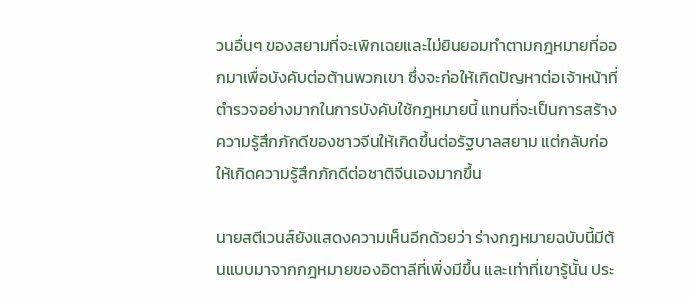วนอื่นๆ ของสยามที่จะเพิกเฉยและไม่ยินยอมทำตามกฎหมายที่ออกมาเพื่อบังคับต่อต้านพวกเขา ซึ่งจะก่อให้เกิดปัญหาต่อเจ้าหน้าที่ตำรวจอย่างมากในการบังคับใช้กฎหมายนี้ แทนที่จะเป็นการสร้างความรู้สึกภักดีของชาวจีนให้เกิดขึ้นต่อรัฐบาลสยาม แต่กลับก่อให้เกิดความรู้สึกภักดีต่อชาติจีนเองมากขึ้น

นายสตีเวนส์ยังแสดงความเห็นอีกด้วยว่า ร่างกฎหมายฉบับนี้มีต้นแบบมาจากกฎหมายของอิตาลีที่เพิ่งมีขึ้น และเท่าที่เขารู้นั้น ประ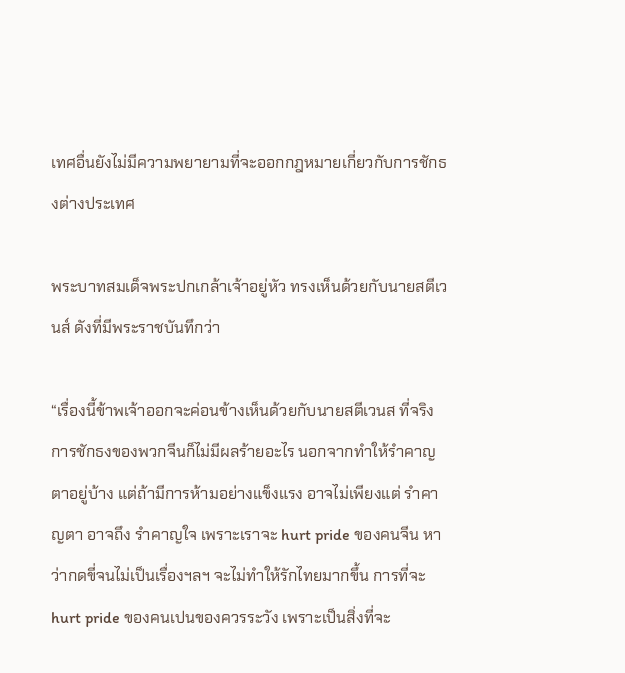เทศอื่นยังไม่มีความพยายามที่จะออกกฎหมายเกี่ยวกับการชักธงต่างประเทศ

พระบาทสมเด็จพระปกเกล้าเจ้าอยู่หัว ทรงเห็นด้วยกับนายสตีเวนส์ ดังที่มีพระราชบันทึกว่า

“เรื่องนี้ข้าพเจ้าออกจะค่อนข้างเห็นด้วยกับนายสตีเวนส ที่จริงการชักธงของพวกจีนก็ไม่มีผลร้ายอะไร นอกจากทำให้รำคาญตาอยู่บ้าง แต่ถ้ามีการห้ามอย่างแข็งแรง อาจไม่เพียงแต่ รำคาญตา อาจถึง รำคาญใจ เพราะเราจะ hurt pride ของคนจีน หาว่ากดขี่จนไม่เป็นเรื่องฯลฯ จะไม่ทำให้รักไทยมากขึ้น การที่จะ hurt pride ของคนเปนของควรระวัง เพราะเป็นสิ่งที่จะ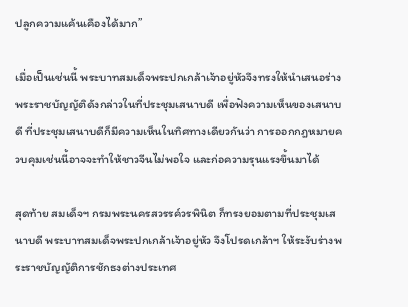ปลูกความแค้นเคืองได้มาก”

เมื่อเป็นเช่นนี้ พระบาทสมเด็จพระปกเกล้าเจ้าอยู่หัวจึงทรงให้นำเสนอร่างพระราชบัญญัติดังกล่าวในที่ประชุมเสนาบดี เพื่อฟังความเห็นของเสนาบดี ที่ประชุมเสนาบดีก็มีความเห็นในทิศทางเดียวกันว่า การออกกฎหมายควบคุมเช่นนี้อาจจะทำให้ชาวจีนไม่พอใจ และก่อความรุนแรงขึ้นมาได้

สุดท้าย สมเด็จฯ กรมพระนครสวรรค์วรพินิต ก็ทรงยอมตามที่ประชุมเสนาบดี พระบาทสมเด็จพระปกเกล้าเจ้าอยู่หัว จึงโปรดเกล้าฯ ให้ระงับร่างพระราชบัญญัติการชักธงต่างประเทศ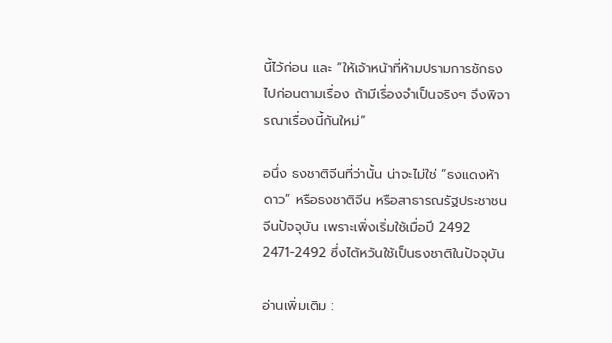นี้ไว้ก่อน และ “ให้เจ้าหน้าที่ห้ามปรามการชักธงไปก่อนตามเรื่อง ถ้ามีเรื่องจำเป็นจริงๆ จึงพิจารณาเรื่องนี้กันใหม่”

อนึ่ง ธงชาติจีนที่ว่านั้น น่าจะไม่ใช่ “ธงแดงห้าดาว” หรือธงชาติจีน หรือสาธารณรัฐประชาชนจีนปัจจุบัน เพราะเพิ่งเริ่มใช้เมื่อปี 2492 2471-2492 ซึ่งไต้หวันใช้เป็นธงชาติในปัจจุบัน

อ่านเพิ่มเติม :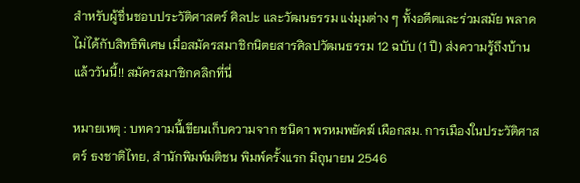สำหรับผู้ชื่นชอบประวัติศาสตร์ ศิลปะ และวัฒนธรรม แง่มุมต่าง ๆ ทั้งอดีตและร่วมสมัย พลาดไม่ได้กับสิทธิพิเศษ เมื่อสมัครสมาชิกนิตยสารศิลปวัฒนธรรม 12 ฉบับ (1 ปี) ส่งความรู้ถึงบ้านแล้ววันนี้!! สมัครสมาชิกคลิกที่นี่

หมายเหตุ : บทความนี้เขียนเก็บความจาก ชนิดา พรหมพยัคฆ์ เผือกสม. การเมืองในประวัติศาสตร์ ธงชาติไทย, สำนักพิมพ์มติชน พิมพ์ครั้งแรก มิถุนายน 2546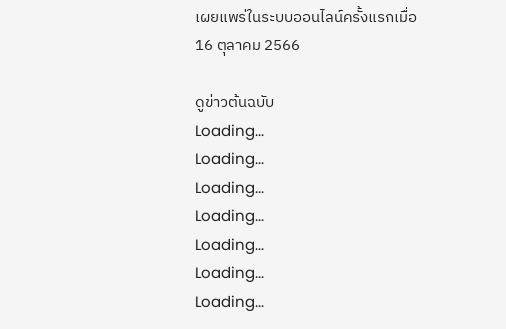เผยแพร่ในระบบออนไลน์ครั้งแรกเมื่อ 16 ตุลาคม 2566

ดูข่าวต้นฉบับ
Loading...
Loading...
Loading...
Loading...
Loading...
Loading...
Loading...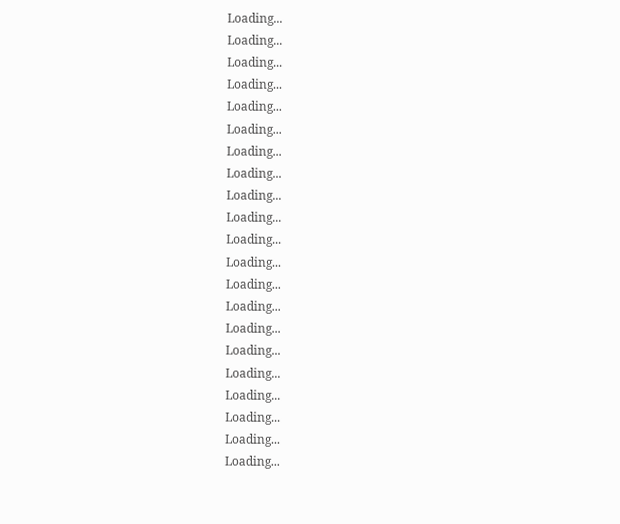Loading...
Loading...
Loading...
Loading...
Loading...
Loading...
Loading...
Loading...
Loading...
Loading...
Loading...
Loading...
Loading...
Loading...
Loading...
Loading...
Loading...
Loading...
Loading...
Loading...
Loading...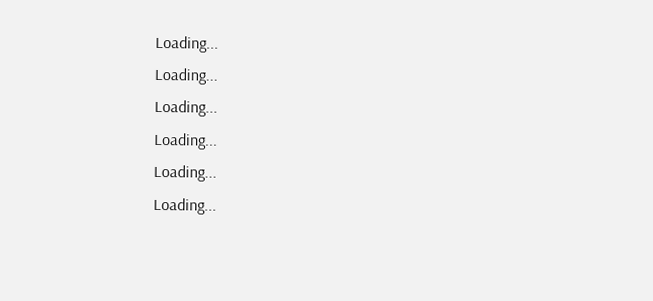Loading...
Loading...
Loading...
Loading...
Loading...
Loading...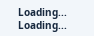Loading...
Loading...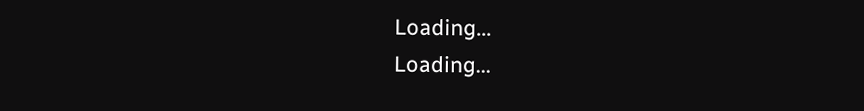Loading...
Loading...